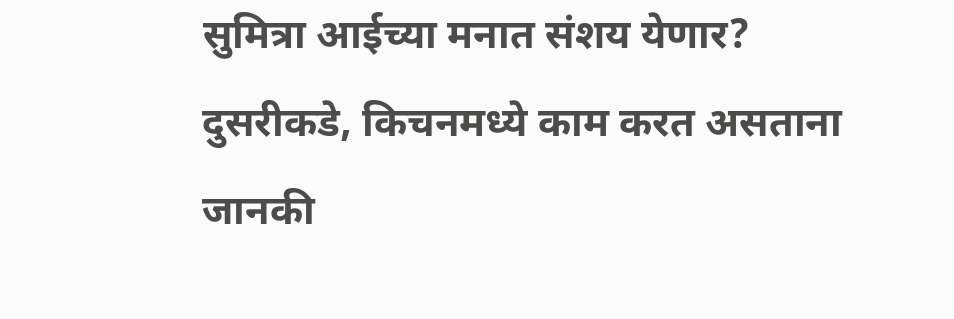सुमित्रा आईच्या मनात संशय येणार?
दुसरीकडे, किचनमध्ये काम करत असताना जानकी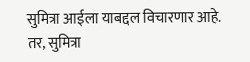सुमित्रा आईला याबद्दल विचारणार आहे. तर, सुमित्रा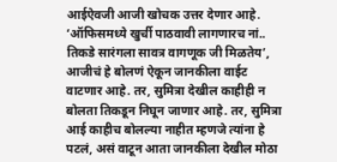आईऐवजी आजी खोचक उत्तर देणार आहे. ‘ऑफिसमध्ये खुर्ची पाठवावी लागणारच नां.. तिकडे सारंगला सावत्र वागणूक जी मिळतेय’, आजीचं हे बोलणं ऐकून जानकीला वाईट वाटणार आहे. तर, सुमित्रा देखील काहीही न बोलता तिकडून निघून जाणार आहे. तर, सुमित्रा आई काहीच बोलल्या नाहीत म्हणजे त्यांना हे पटलं, असं वाटून आता जानकीला देखील मोठा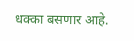धक्का बसणार आहे.